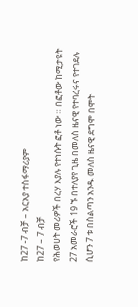ከ27 -7 ብቻ – አርአያ ተስፋማሪያም
ከ27 – 7 ብቻ
የሕወሀት መሪዎች በረሃ እያሉ የተነሱት ፎቶ ነው ። በፎቶው ከሚታዩት 27 አመራሮች 19 ኙ በተለያየ ጊዜ በመለስ ዜናዊ የተባረሩና የተገደሉ ሲሆን 7 ቱ በስልጣን አንዱ መለስ ዜናዊ ደግሞ በሞት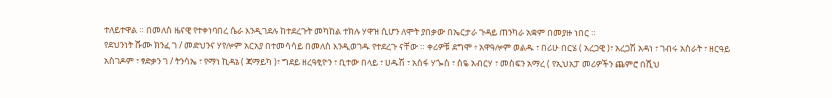ተለይተዋል ። በመለስ ዜናዊ የተቀነባበረ ሴራ እንዲገደሉ ከተደረጉት መካከል ተክሉ ሃዋዝ ሲሆን ለሞት ያበቃው በኤርታራ ጉዳይ ጠንካራ አቋም በመያዙ ነበር ።
የደህንነት ሹሙ ክንፈ ገ / መድህንና ሃየሎም አርአያ በተመሳሳይ በመለስ እንዲወገዱ የተደረጉ ናቸው ። ቀሪዎቹ ደግሞ ፥ አዋዓሎም ወልዱ ፣ በሪሁ በርሄ ( አረጋዊ )፣ አረጋሽ አዳነ ፣ ገብሩ አስራት ፣ ዘርዓይ አስገዶም ፣ ፃድቃን ገ / ትንሳኤ ፣ የማነ ኪዳኔ ( ጃማይካ )፣ ግደይ ዘረዓፂዮን ፣ ቢተው በላይ ፣ ሀዱሽ ፣ አሰፋ ሃጐስ ፣ ስዬ አብርሃ ፣ መስፍን አማረ ( የኢህአፓ መሪዎችን ጨምሮ በሺህ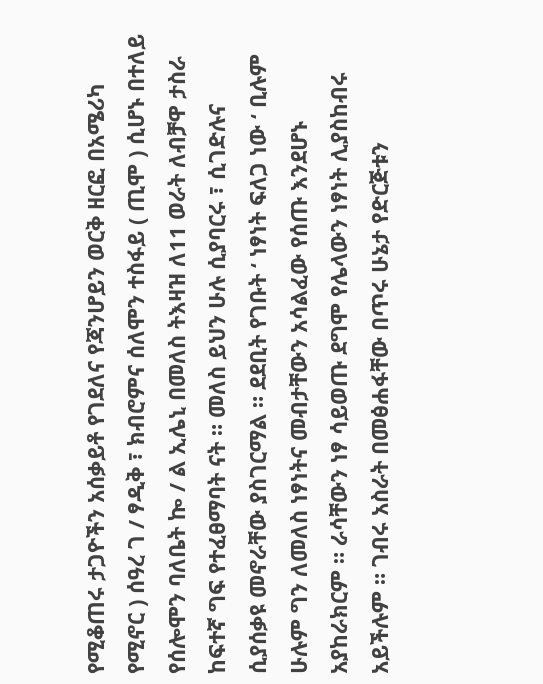የሚቆጠሩ ታጋዮችን አሰቃይቶ የገደለና የጃንሆይን ወርቅ ዘርፎ በአሜሪካ የሚኖር ) ሰዓረ ገ / ፃዲቅ ፣ ክብሮምና ሰለሞን ተስፋይ ( ጢሞ ) ሲሆኑ በተለይ የሰሎሞን ባለቤት ኰ / ል ኢሌኒ በመለስ ትእዛዝ ለ11 ወራት ለብቻዋ ታስራ ከፍተኛ ግፍ የተፈፀማባት ናት ። መለስ ይህን ሁሉ ሲያባርሩ ፣ ሲገድሉና ሲያሰቃዩ መኖራቸው ያስገርማል ። ደደቢት የገቡት ‘ ነፃነት ፍለጋ ነው ‘ ቢሉም ሁሉም ግን ለመለስ ነፃነትና መብታቸውን አሳልፈው የሰጡ እንደሆኑ አያከራክርም ። ራሳቸውን ነፃ ሳይወጡ ደግሞ የሌላውን ነፃነት ሊያስከብሩ አይችሉም ። ገብሩ አስራት በመፅሐፋቸው በጥሩ ሁኔታ የድርጅቱን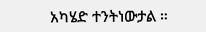አካሄድ ተንትነውታል ።